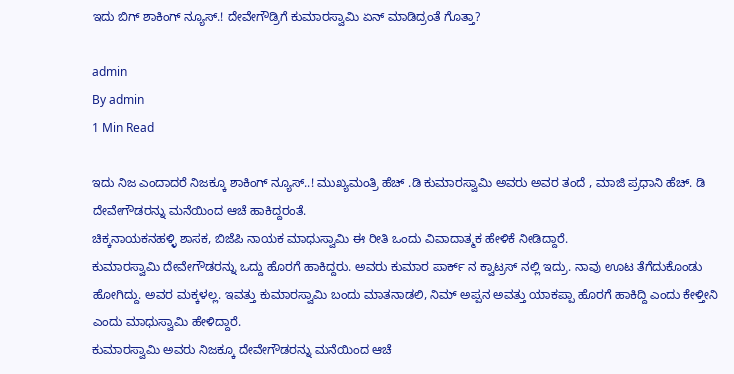ಇದು ಬಿಗ್ ಶಾಕಿಂಗ್ ನ್ಯೂಸ್.! ದೇವೇಗೌಡ್ರಿಗೆ ಕುಮಾರಸ್ವಾಮಿ ಏನ್ ಮಾಡಿದ್ರಂತೆ ಗೊತ್ತಾ?

admin
By admin
1 Min Read

ಇದು ನಿಜ ಎಂದಾದರೆ‌ ನಿಜಕ್ಕೂ ಶಾಕಿಂಗ್ ನ್ಯೂಸ್..! ಮುಖ್ಯಮಂತ್ರಿ ಹೆಚ್ .ಡಿ ಕುಮಾರಸ್ವಾಮಿ ಅವರು ಅವರ ತಂದೆ , ಮಾಜಿ ಪ್ರಧಾನಿ ಹೆಚ್. ಡಿ ದೇವೇಗೌಡರನ್ನು ಮನೆಯಿಂದ ಆಚೆ ಹಾಕಿದ್ದರಂತೆ.
ಚಿಕ್ಕನಾಯಕನಹಳ್ಳಿ ಶಾಸಕ, ಬಿಜೆಪಿ ನಾಯಕ ಮಾಧುಸ್ವಾಮಿ ಈ ರೀತಿ ಒಂದು ವಿವಾದಾತ್ಮಕ ಹೇಳಿಕೆ ನೀಡಿದ್ದಾರೆ.
ಕುಮಾರಸ್ವಾಮಿ ದೇವೇಗೌಡರನ್ನು ಒದ್ದು ಹೊರಗೆ ಹಾಕಿದ್ದರು. ಅವರು ಕುಮಾರ ಪಾರ್ಕ್ ನ ಕ್ವಾಟ್ರಸ್ ನಲ್ಲಿ ಇದ್ರು. ನಾವು ಊಟ ತೆಗೆದುಕೊಂಡು ಹೋಗಿದ್ದು. ಅವರ ಮಕ್ಕಳಲ್ಲ. ಇವತ್ತು ಕುಮಾರಸ್ವಾಮಿ ಬಂದು ಮಾತನಾಡಲಿ, ನಿಮ್ ಅಪ್ಪನ ಅವತ್ತು ಯಾಕಪ್ಪಾ ಹೊರಗೆ ಹಾಕಿದ್ದಿ ಎಂದು ಕೇಳ್ತೀನಿ ಎಂದು ಮಾಧುಸ್ವಾಮಿ ಹೇಳಿದ್ದಾರೆ.
ಕುಮಾರಸ್ವಾಮಿ ಅವರು ನಿಜಕ್ಕೂ ದೇವೇಗೌಡರನ್ನು ಮನೆಯಿಂದ ಆಚೆ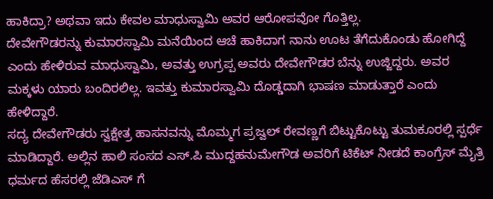ಹಾಕಿದ್ರಾ? ಅಥವಾ ಇದು ಕೇವಲ ಮಾಧುಸ್ವಾಮಿ ಅವರ ಆರೋಪವೋ ಗೊತ್ತಿಲ್ಲ.
ದೇವೇಗೌಡರನ್ನು ಕುಮಾರಸ್ವಾಮಿ ಮನೆಯಿಂದ ಆಚೆ ಹಾಕಿದಾಗ ನಾನು ಊಟ ತೆಗೆದುಕೊಂಡು ಹೋಗಿದ್ದೆ ಎಂದು ಹೇಳಿರುವ ಮಾಧುಸ್ವಾಮಿ, ಅವತ್ತು ಉಗ್ರಪ್ಪ ಅವರು ದೇವೇಗೌಡರ ಬೆನ್ನು ಉಜ್ಜಿದ್ದರು. ಅವರ ಮಕ್ಕಳು ಯಾರು ಬಂದಿರಲಿಲ್ಲ. ಇವತ್ತು ಕುಮಾರಸ್ವಾಮಿ ದೊಡ್ಡದಾಗಿ ಭಾಷಣ ಮಾಡುತ್ತಾರೆ ಎಂದು ಹೇಳಿದ್ದಾರೆ.
ಸದ್ಯ ದೇವೇಗೌಡರು ಸ್ವಕ್ಷೇತ್ರ ಹಾಸನವನ್ನು ಮೊಮ್ಮಗ ಪ್ರಜ್ವಲ್ ರೇವಣ್ಣಗೆ ಬಿಟ್ಟುಕೊಟ್ಟು ತುಮಕೂರಲ್ಲಿ ಸ್ಪರ್ಧೆ ಮಾಡಿದ್ದಾರೆ. ಅಲ್ಲಿನ ಹಾಲಿ ಸಂಸದ ಎಸ್.ಪಿ‌ ಮುದ್ದಹನುಮೇಗೌಡ ಅವರಿಗೆ ಟಿಕೆಟ್ ನೀಡದೆ ಕಾಂಗ್ರೆಸ್ ಮೈತ್ರಿ ಧರ್ಮದ ಹೆಸರಲ್ಲಿ ಜೆಡಿಎಸ್ ಗೆ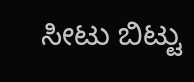ಸೀಟು ಬಿಟ್ಟು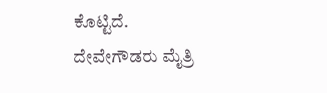ಕೊಟ್ಟಿದೆ.
ದೇವೇಗೌಡರು ಮೈತ್ರಿ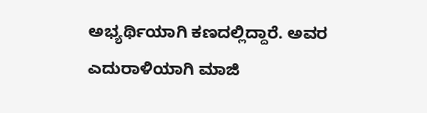ಅಭ್ಯರ್ಥಿಯಾಗಿ ಕಣದಲ್ಲಿದ್ದಾರೆ. ಅವರ ಎದುರಾಳಿಯಾಗಿ ಮಾಜಿ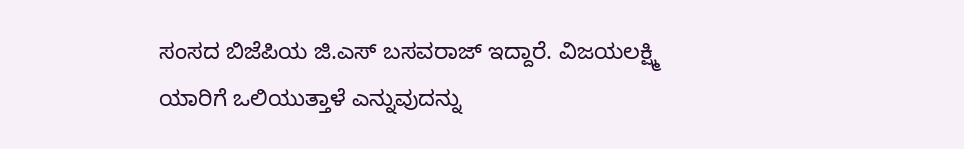ಸಂಸದ ಬಿಜೆಪಿಯ ಜಿ.ಎಸ್ ಬಸವರಾಜ್ ಇದ್ದಾರೆ. ವಿಜಯಲಕ್ಷ್ಮಿ ಯಾರಿಗೆ ಒಲಿಯುತ್ತಾಳೆ ಎನ್ನುವುದನ್ನು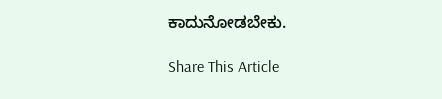ಕಾದುನೋಡಬೇಕು.

Share This Article